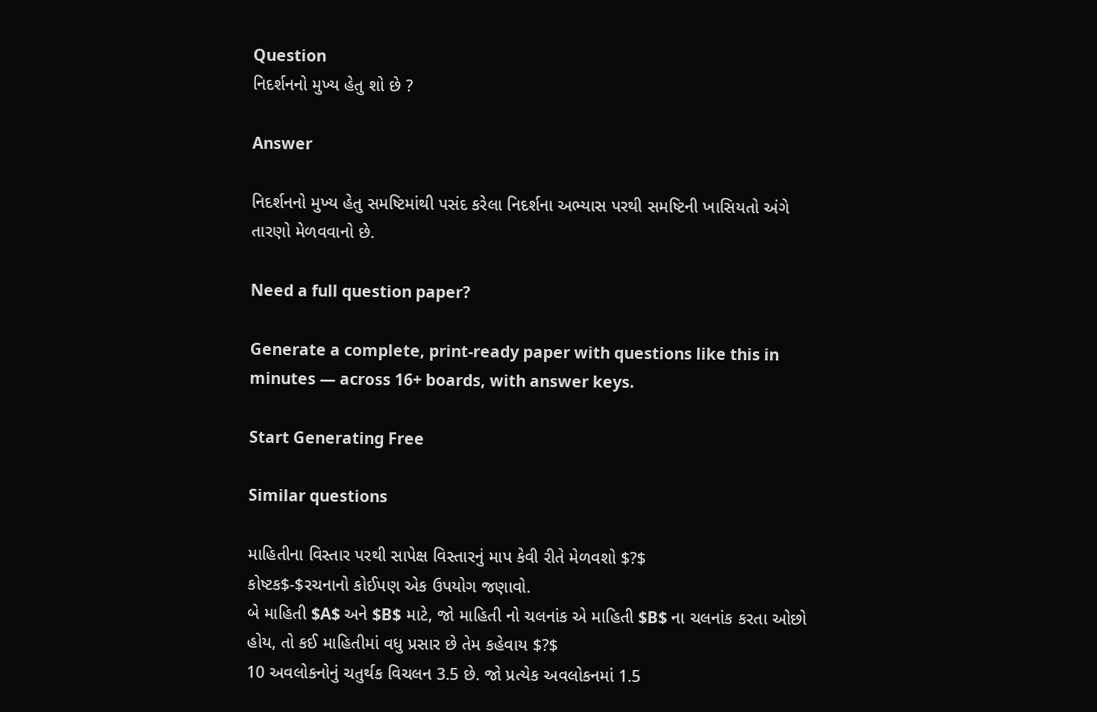Question
નિદર્શનનો મુખ્ય હેતુ શો છે ?

Answer

નિદર્શનનો મુખ્ય હેતુ સમષ્ટિમાંથી પસંદ કરેલા નિદર્શના અભ્યાસ પરથી સમષ્ટિની ખાસિયતો અંગે તારણો મેળવવાનો છે.

Need a full question paper?

Generate a complete, print-ready paper with questions like this in minutes — across 16+ boards, with answer keys.

Start Generating Free

Similar questions

માહિતીના વિસ્તાર પરથી સાપેક્ષ વિસ્તારનું માપ કેવી રીતે મેળવશો $?$
કોષ્ટક$-$રચનાનો કોઈપણ એક ઉપયોગ જણાવો.
બે માહિતી $A$ અને $B$ માટે, જો માહિતી નો ચલનાંક એ માહિતી $B$ ના ચલનાંક કરતા ઓછો હોય, તો કઈ માહિતીમાં વધુ પ્રસાર છે તેમ કહેવાય $?$
10 અવલોકનોનું ચતુર્થક વિચલન 3.5 છે. જો પ્રત્યેક અવલોકનમાં 1.5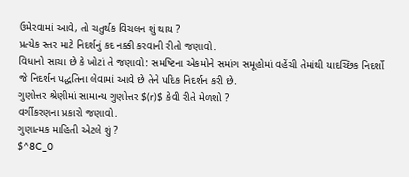ઉમેરવામાં આવે, તો ચતુર્થક વિચલન શું થાય ?
પ્રત્યેક સ્તર માટે નિદર્શનું કદ નક્કી કરવાની રીતો જણાવો.
વિધાનો સાચા છે કે ખોટાં તે જણાવો: સમષ્ટિના એકમોને સમાંગ સમૂહોમાં વહેંચી તેમાંથી યાદચ્છિક નિદર્શો જે નિદર્શન પદ્ધતિના લેવામાં આવે છે તેને પદિક નિદર્શન કરી છે.
ગુણોત્તર શ્રેણીમાં સામાન્ય ગુણોત્તર $(r)$ કેવી રીતે મેળશો ?
વર્ગીકરણના પ્રકારો જણાવો.
ગુણાત્મક માહિતી એટલે શું ?
$^8C_0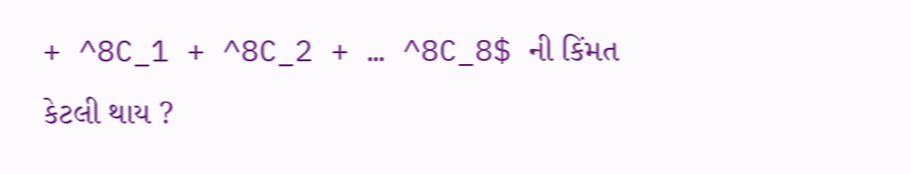+ ^8C_1 + ^8C_2 + … ^8C_8$ ની કિંમત કેટલી થાય ?